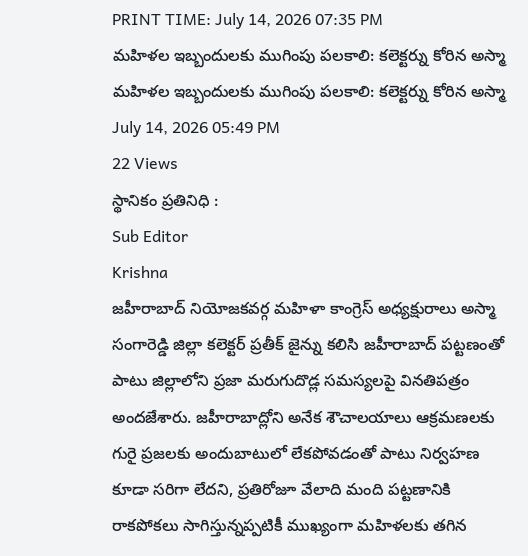PRINT TIME: July 14, 2026 07:35 PM
మహిళల ఇబ్బందులకు ముగింపు పలకాలి: కలెక్టర్ను కోరిన అస్మా
మహిళల ఇబ్బందులకు ముగింపు పలకాలి: కలెక్టర్ను కోరిన అస్మా
July 14, 2026 05:49 PM
22 Views
స్థానికం ప్రతినిధి :
Sub Editor
Krishna
జహీరాబాద్ నియోజకవర్గ మహిళా కాంగ్రెస్ అధ్యక్షురాలు అస్మా సంగారెడ్డి జిల్లా కలెక్టర్ ప్రతీక్ జైన్ను కలిసి జహీరాబాద్ పట్టణంతో పాటు జిల్లాలోని ప్రజా మరుగుదొడ్ల సమస్యలపై వినతిపత్రం అందజేశారు. జహీరాబాద్లోని అనేక శౌచాలయాలు ఆక్రమణలకు గురై ప్రజలకు అందుబాటులో లేకపోవడంతో పాటు నిర్వహణ కూడా సరిగా లేదని, ప్రతిరోజూ వేలాది మంది పట్టణానికి రాకపోకలు సాగిస్తున్నప్పటికీ ముఖ్యంగా మహిళలకు తగిన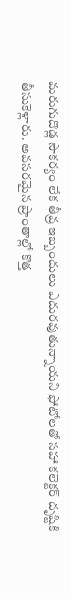మరుగుదొడ్ల సౌకర్యం లేక తీవ్ర ఇబ్బందులు ఎదురవుతున్నాయని ఫోటోలతో సహా కలెక్టర్ దృష్టికి తీసుకెళ్లారు. అవసరమైన ప్రాంతాల్లో కొత్త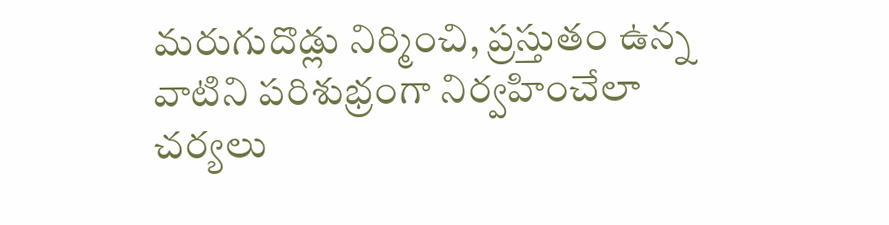మరుగుదొడ్లు నిర్మించి, ప్రస్తుతం ఉన్న వాటిని పరిశుభ్రంగా నిర్వహించేలా చర్యలు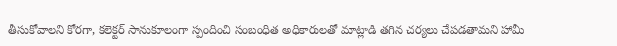తీసుకోవాలని కోరగా, కలెక్టర్ సానుకూలంగా స్పందించి సంబంధిత అధికారులతో మాట్లాడి తగిన చర్యలు చేపడతామని హామీ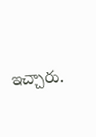ఇచ్చారు.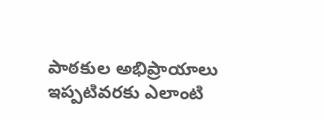పాఠకుల అభిప్రాయాలు
ఇప్పటివరకు ఎలాంటి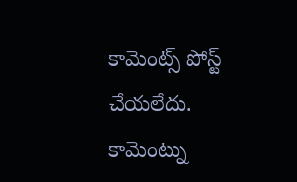కామెంట్స్ పోస్ట్ చేయలేదు.
కామెంట్ను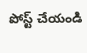పోస్ట్ చేయండి